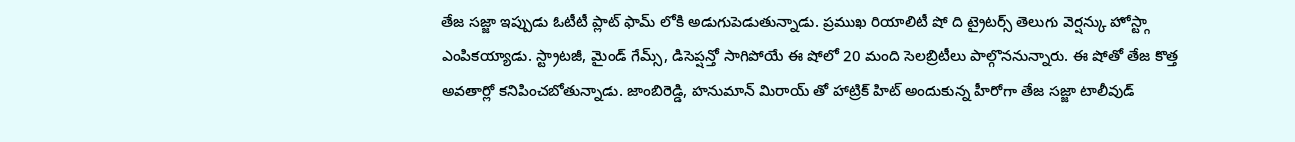తేజ సజ్జా ఇప్పుడు ఓటీటీ ప్లాట్ ఫామ్ లోకి అడుగుపెడుతున్నాడు. ప్రముఖ రియాలిటీ షో ది ట్రైటర్స్ తెలుగు వెర్షన్కు హోస్ట్గా ఎంపికయ్యాడు. స్ట్రాటజీ, మైండ్ గేమ్స్, డిసెప్షన్తో సాగిపోయే ఈ షోలో 20 మంది సెలబ్రిటీలు పాల్గొననున్నారు. ఈ షోతో తేజ కొత్త అవతార్లో కనిపించబోతున్నాడు. జాంబిరెడ్డి, హనుమాన్ మిరాయ్ తో హాట్రిక్ హిట్ అందుకున్న హీరోగా తేజ సజ్జా టాలీవుడ్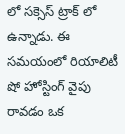లో సక్సెస్ ట్రాక్ లో ఉన్నాడు. ఈ సమయంలో రియాలిటీ షో హోస్టింగ్ వైపు రావడం ఒక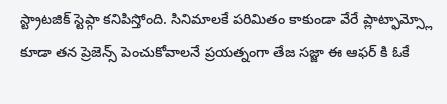స్ట్రాటజిక్ స్టెప్గా కనిపిస్తోంది. సినిమాలకే పరిమితం కాకుండా వేరే ప్లాట్ఫామ్స్లో కూడా తన ప్రెజెన్స్ పెంచుకోవాలనే ప్రయత్నంగా తేజ సజ్జా ఈ ఆఫర్ కి ఓకే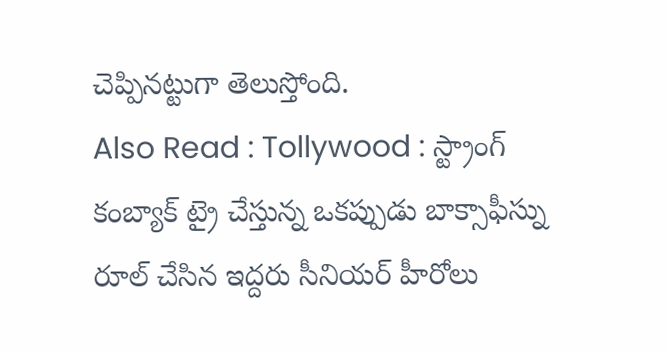చెప్పినట్టుగా తెలుస్తోంది.
Also Read : Tollywood : స్ట్రాంగ్ కంబ్యాక్ ట్రై చేస్తున్న ఒకప్పుడు బాక్సాఫీస్ను రూల్ చేసిన ఇద్దరు సీనియర్ హీరోలు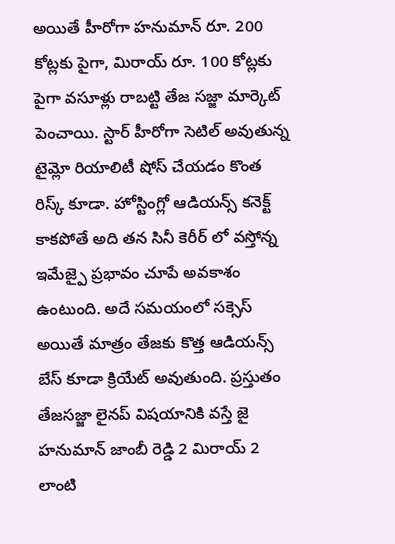అయితే హీరోగా హనుమాన్ రూ. 200 కోట్లకు పైగా, మిరాయ్ రూ. 100 కోట్లకు పైగా వసూళ్లు రాబట్టి తేజ సజ్జా మార్కెట్ పెంచాయి. స్టార్ హీరోగా సెటిల్ అవుతున్న టైమ్లో రియాలిటీ షోస్ చేయడం కొంత రిస్క్ కూడా. హోస్టింగ్లో ఆడియన్స్ కనెక్ట్ కాకపోతే అది తన సినీ కెరీర్ లో వస్తోన్న ఇమేజ్పై ప్రభావం చూపే అవకాశం ఉంటుంది. అదే సమయంలో సక్సెస్ అయితే మాత్రం తేజకు కొత్త ఆడియన్స్ బేస్ కూడా క్రియేట్ అవుతుంది. ప్రస్తుతం తేజసజ్జా లైనప్ విషయానికి వస్తే జై హనుమాన్ జాంబీ రెడ్డి 2 మిరాయ్ 2 లాంటి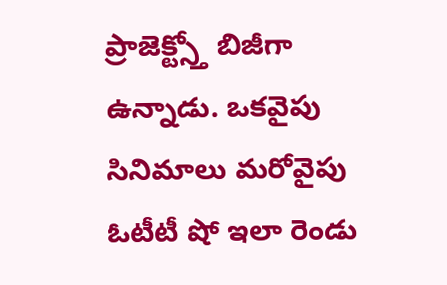ప్రాజెక్ట్స్తో బిజీగా ఉన్నాడు. ఒకవైపు సినిమాలు మరోవైపు ఓటీటీ షో ఇలా రెండు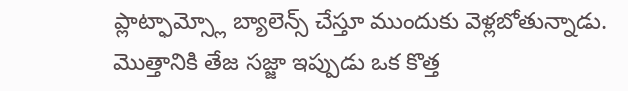ప్లాట్ఫామ్స్లో బ్యాలెన్స్ చేస్తూ ముందుకు వెళ్లబోతున్నాడు. మొత్తానికి తేజ సజ్జా ఇప్పుడు ఒక కొత్త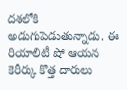దశలోకి అడుగుపెడుతున్నాడు. ఈ రియాలిటీ షో ఆయన కెరీర్కు కొత్త దారులు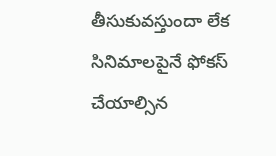తీసుకువస్తుందా లేక సినిమాలపైనే ఫోకస్ చేయాల్సిన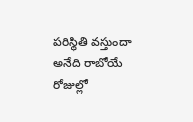పరిస్థితి వస్తుందా అనేది రాబోయే రోజుల్లో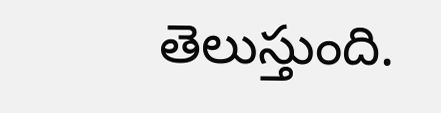తెలుస్తుంది.